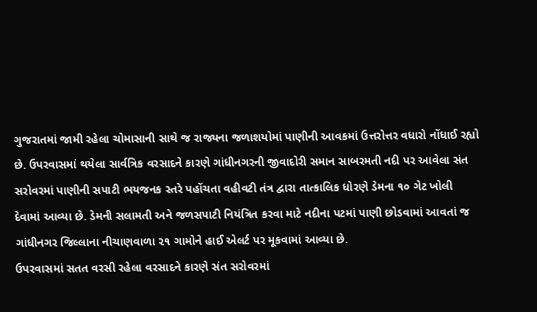ગુજરાતમાં જામી રહેલા ચોમાસાની સાથે જ રાજ્યના જળાશયોમાં પાણીની આવકમાં ઉત્તરોત્તર વધારો નોંધાઈ રહ્યો છે. ઉપરવાસમાં થયેલા સાર્વત્રિક વરસાદને કારણે ગાંધીનગરની જીવાદોરી સમાન સાબરમતી નદી પર આવેલા સંત સરોવરમાં પાણીની સપાટી ભયજનક સ્તરે પહોંચતા વહીવટી તંત્ર દ્વારા તાત્કાલિક ધોરણે ડેમના ૧૦ ગેટ ખોલી દેવામાં આવ્યા છે. ડેમની સલામતી અને જળસપાટી નિયંત્રિત કરવા માટે નદીના પટમાં પાણી છોડવામાં આવતાં જ ગાંધીનગર જિલ્લાના નીચાણવાળા ૨૧ ગામોને હાઈ એલર્ટ પર મૂકવામાં આવ્યા છે.
ઉપરવાસમાં સતત વરસી રહેલા વરસાદને કારણે સંત સરોવરમાં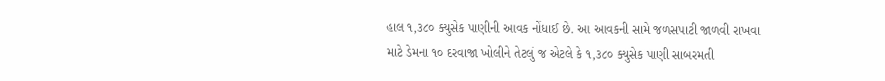હાલ ૧,૩૮૦ ક્યુસેક પાણીની આવક નોંધાઈ છે. આ આવકની સામે જળસપાટી જાળવી રાખવા માટે ડેમના ૧૦ દરવાજા ખોલીને તેટલું જ એટલે કે ૧,૩૮૦ ક્યુસેક પાણી સાબરમતી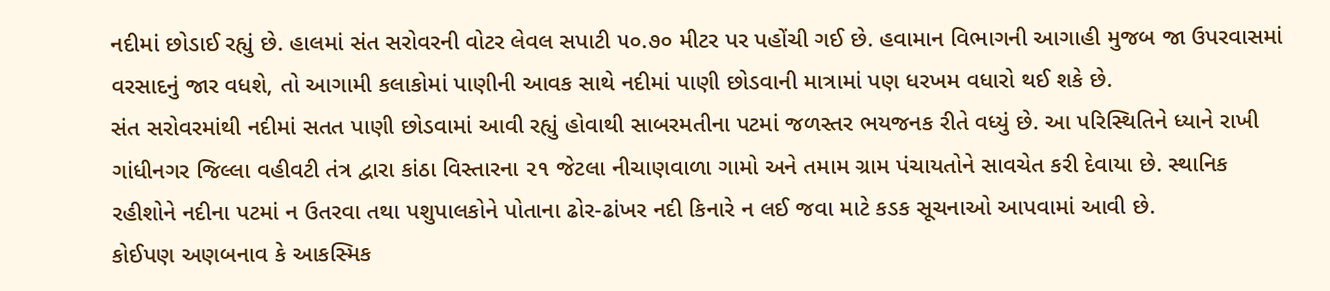નદીમાં છોડાઈ રહ્યું છે. હાલમાં સંત સરોવરની વોટર લેવલ સપાટી ૫૦.૭૦ મીટર પર પહોંચી ગઈ છે. હવામાન વિભાગની આગાહી મુજબ જા ઉપરવાસમાં વરસાદનું જાર વધશે, તો આગામી કલાકોમાં પાણીની આવક સાથે નદીમાં પાણી છોડવાની માત્રામાં પણ ધરખમ વધારો થઈ શકે છે.
સંત સરોવરમાંથી નદીમાં સતત પાણી છોડવામાં આવી રહ્યું હોવાથી સાબરમતીના પટમાં જળસ્તર ભયજનક રીતે વધ્યું છે. આ પરિસ્થિતિને ધ્યાને રાખી ગાંધીનગર જિલ્લા વહીવટી તંત્ર દ્વારા કાંઠા વિસ્તારના ૨૧ જેટલા નીચાણવાળા ગામો અને તમામ ગ્રામ પંચાયતોને સાવચેત કરી દેવાયા છે. સ્થાનિક રહીશોને નદીના પટમાં ન ઉતરવા તથા પશુપાલકોને પોતાના ઢોર-ઢાંખર નદી કિનારે ન લઈ જવા માટે કડક સૂચનાઓ આપવામાં આવી છે.
કોઈપણ અણબનાવ કે આકસ્મિક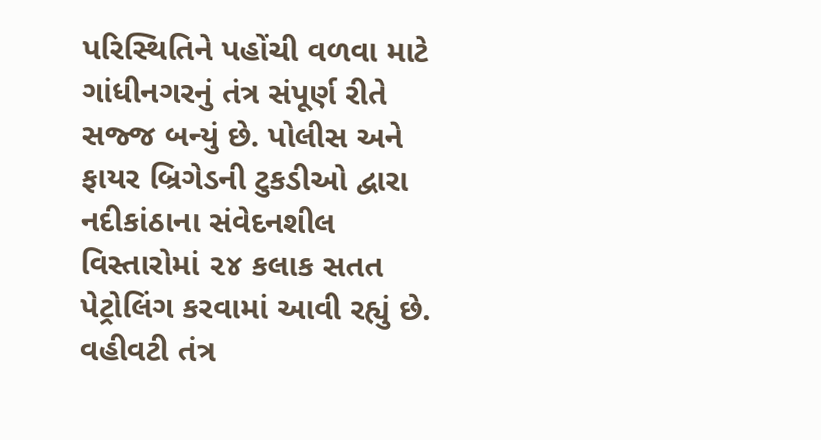પરિસ્થિતિને પહોંચી વળવા માટે ગાંધીનગરનું તંત્ર સંપૂર્ણ રીતે સજ્જ બન્યું છે. પોલીસ અને ફાયર બ્રિગેડની ટુકડીઓ દ્વારા નદીકાંઠાના સંવેદનશીલ વિસ્તારોમાં ૨૪ કલાક સતત પેટ્રોલિંગ કરવામાં આવી રહ્યું છે. વહીવટી તંત્ર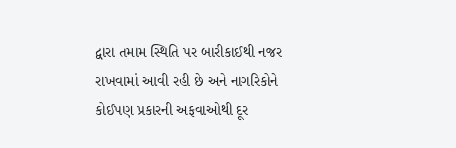દ્વારા તમામ સ્થિતિ પર બારીકાઈથી નજર રાખવામાં આવી રહી છે અને નાગરિકોને કોઈપણ પ્રકારની અફવાઓથી દૂર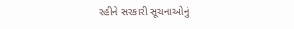રહીને સરકારી સૂચનાઓનું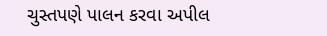ચુસ્તપણે પાલન કરવા અપીલ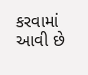કરવામાં આવી છે